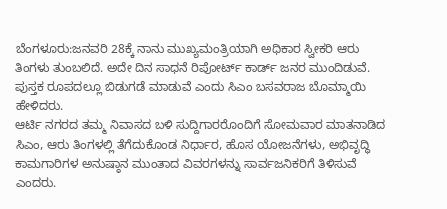ಬೆಂಗಳೂರು:ಜನವರಿ 28ಕ್ಕೆ ನಾನು ಮುಖ್ಯಮಂತ್ರಿಯಾಗಿ ಅಧಿಕಾರ ಸ್ವೀಕರಿ ಆರು ತಿಂಗಳು ತುಂಬಲಿದೆ. ಅದೇ ದಿನ ಸಾಧನೆ ರಿಪೋರ್ಟ್ ಕಾರ್ಡ್ ಜನರ ಮುಂದಿಡುವೆ. ಪುಸ್ತಕ ರೂಪದಲ್ಲೂ ಬಿಡುಗಡೆ ಮಾಡುವೆ ಎಂದು ಸಿಎಂ ಬಸವರಾಜ ಬೊಮ್ಮಾಯಿ‌ ಹೇಳಿದರು.
ಆರ್ಟಿ ನಗರದ ತಮ್ಮ ನಿವಾಸದ ಬಳಿ ಸುದ್ದಿಗಾರರೊಂದಿಗೆ ಸೋಮವಾರ ಮಾತನಾಡಿದ ಸಿಎಂ, ಆರು ತಿಂಗಳಲ್ಲಿ ತೆಗೆದುಕೊಂಡ ನಿರ್ಧಾರ, ಹೊಸ ಯೋಜನೆಗಳು, ಅಭಿವೃದ್ಧಿ ಕಾಮಗಾರಿಗಳ ಅನುಷ್ಠಾನ ಮುಂತಾದ ವಿವರಗಳನ್ನು ಸಾರ್ವಜನಿಕರಿಗೆ ತಿಳಿಸುವೆ ಎಂದರು.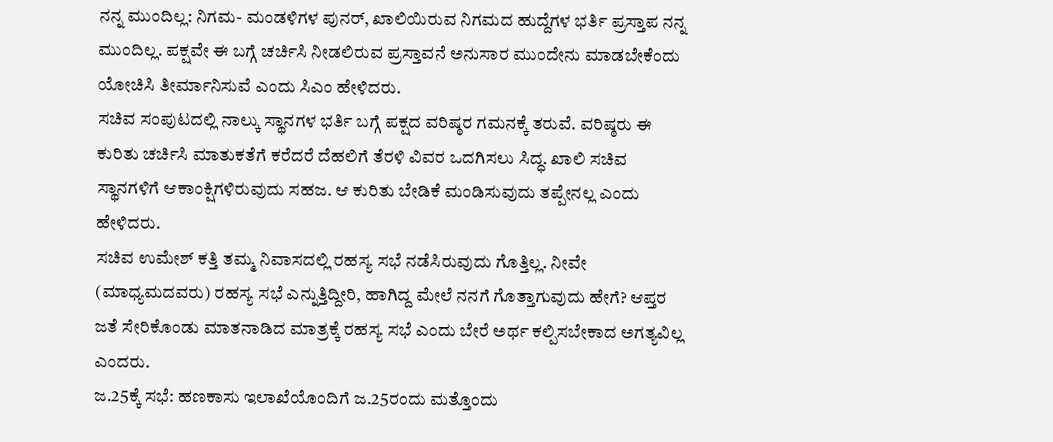ನನ್ನ ಮುಂದಿಲ್ಲ: ನಿಗಮ- ಮಂಡಳಿಗಳ ಪುನರ್, ಖಾಲಿಯಿರುವ ನಿಗಮದ ಹುದ್ದೆಗಳ ಭರ್ತಿ ಪ್ರಸ್ತಾಪ ನನ್ನ ಮುಂದಿಲ್ಲ. ಪಕ್ಷವೇ ಈ ಬಗ್ಗೆ ಚರ್ಚಿಸಿ ನೀಡಲಿರುವ ಪ್ರಸ್ತಾವನೆ ಅನುಸಾರ ಮುಂದೇನು ಮಾಡಬೇಕೆಂದು ಯೋಚಿಸಿ ತೀರ್ಮಾನಿಸುವೆ ಎಂದು ಸಿಎಂ ಹೇಳಿದರು.
ಸಚಿವ ಸಂಪುಟದಲ್ಲಿ ನಾಲ್ಕು ಸ್ಥಾನಗಳ ಭರ್ತಿ‌ ಬಗ್ಗೆ ಪಕ್ಷದ ವರಿಷ್ಠರ ಗಮನಕ್ಕೆ ತರುವೆ. ವರಿಷ್ಠರು ಈ ಕುರಿತು ಚರ್ಚಿಸಿ ಮಾತುಕತೆಗೆ ಕರೆದರೆ ದೆಹಲಿಗೆ ತೆರಳಿ ವಿವರ ಒದಗಿಸಲು ಸಿದ್ಧ. ಖಾಲಿ ಸಚಿವ ಸ್ಥಾನಗಳಿಗೆ ಆಕಾಂಕ್ಷಿಗಳಿರುವುದು‌ ಸಹಜ. ಆ ಕುರಿತು ಬೇಡಿಕೆ ಮಂಡಿಸುವುದು ತಪ್ಪೇನಲ್ಲ ಎಂದು ಹೇಳಿದರು.
ಸಚಿವ ಉಮೇಶ್ ಕತ್ತಿ ತಮ್ಮ ನಿವಾಸದಲ್ಲಿ ರಹಸ್ಯ ಸಭೆ ನಡೆಸಿರುವುದು ಗೊತ್ತಿಲ್ಲ. ನೀವೇ (ಮಾಧ್ಯಮದವರು) ರಹಸ್ಯ ಸಭೆ ಎನ್ನುತ್ತಿದ್ದೀರಿ, ಹಾಗಿದ್ದ ಮೇಲೆ ನನಗೆ ಗೊತ್ತಾಗುವುದು ಹೇಗೆ? ಆಪ್ತರ ಜತೆ ಸೇರಿಕೊಂಡು ಮಾತನಾಡಿದ ಮಾತ್ರಕ್ಕೆ ರಹಸ್ಯ ಸಭೆ ಎಂದು ಬೇರೆ ಅರ್ಥ ಕಲ್ಪಿಸಬೇಕಾದ ಅಗತ್ಯವಿಲ್ಲ ಎಂದರು.
ಜ.25ಕ್ಕೆ ಸಭೆ: ಹಣಕಾಸು ಇಲಾಖೆಯೊಂದಿಗೆ ಜ.25ರಂದು ಮತ್ತೊಂದು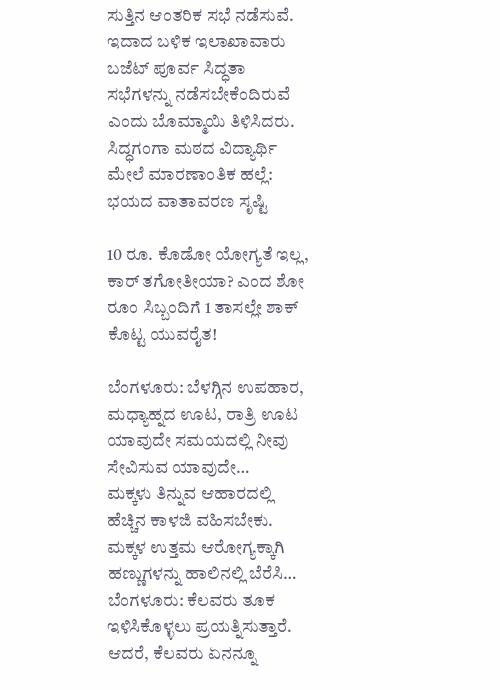ಸುತ್ತಿನ ಆಂತರಿಕ ಸಭೆ ನಡೆಸುವೆ. ಇದಾದ ಬಳಿಕ ಇಲಾಖಾವಾರು ಬಜೆಟ್ ಪೂರ್ವ ಸಿದ್ಧತಾ ಸಭೆಗಳನ್ನು ನಡೆಸಬೇಕೆಂದಿರುವೆ ಎಂದು ಬೊಮ್ಮಾಯಿ‌ ತಿಳಿಸಿದರು.
ಸಿದ್ಧಗಂಗಾ ಮಠದ ವಿದ್ಯಾರ್ಥಿ ಮೇಲೆ ಮಾರಣಾಂತಿಕ ಹಲ್ಲೆ: ಭಯದ ವಾತಾವರಣ ಸೃಷ್ಟಿ

10 ರೂ. ಕೊಡೋ ಯೋಗ್ಯತೆ ಇಲ್ಲ, ಕಾರ್ ತಗೋತೀಯಾ? ಎಂದ ಶೋ ರೂಂ ಸಿಬ್ಬಂದಿಗೆ 1 ತಾಸಲ್ಲೇ ಶಾಕ್ ಕೊಟ್ಟ ಯುವರೈತ!

ಬೆಂಗಳೂರು: ಬೆಳಗ್ಗಿನ ಉಪಹಾರ, ಮಧ್ಯಾಹ್ನದ ಊಟ, ರಾತ್ರಿ ಊಟ ಯಾವುದೇ ಸಮಯದಲ್ಲಿ ನೀವು ಸೇವಿಸುವ ಯಾವುದೇ…
ಮಕ್ಕಳು ತಿನ್ನುವ ಆಹಾರದಲ್ಲಿ ಹೆಚ್ಚಿನ ಕಾಳಜಿ ವಹಿಸಬೇಕು. ಮಕ್ಕಳ ಉತ್ತಮ ಆರೋಗ್ಯಕ್ಕಾಗಿ ಹಣ್ಣುಗಳನ್ನು ಹಾಲಿನಲ್ಲಿ ಬೆರೆಸಿ…
ಬೆಂಗಳೂರು: ಕೆಲವರು ತೂಕ ಇಳಿಸಿಕೊಳ್ಳಲು ಪ್ರಯತ್ನಿಸುತ್ತಾರೆ. ಆದರೆ, ಕೆಲವರು ಏನನ್ನೂ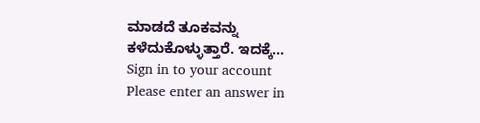ಮಾಡದೆ ತೂಕವನ್ನು ಕಳೆದುಕೊಳ್ಳುತ್ತಾರೆ. ಇದಕ್ಕೆ…
Sign in to your account
Please enter an answer in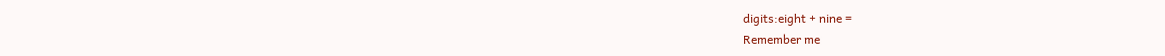digits:eight + nine =
Remember me